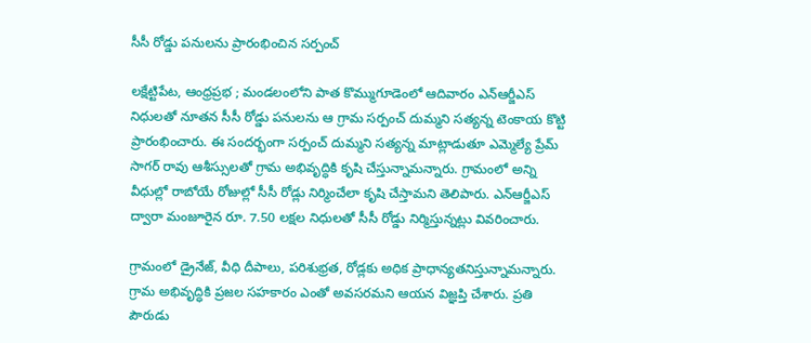సీసీ రోడ్డు పనులను ప్రారంభించిన సర్పంచ్

లక్షేట్టిపేట, ఆంధ్రప్రభ ; మండలంలోని పాత కొమ్ముగూడెంలో ఆదివారం ఎన్ఆర్జీఎస్ నిధులతో నూతన సీసీ రోడ్డు పనులను ఆ గ్రామ సర్పంచ్ దుమ్మని సత్యన్న టెంకాయ కొట్టి ప్రారంభించారు. ఈ సందర్భంగా సర్పంచ్ దుమ్మని సత్యన్న మాట్లాడుతూ ఎమ్మెల్యే ప్రేమ్ సాగర్ రావు ఆశీస్సులతో గ్రామ అభివృద్ధికి కృషి చేస్తున్నామన్నారు. గ్రామంలో అన్ని వీధుల్లో రాబోయే రోజుల్లో సీసీ రోడ్లు నిర్మించేలా కృషి చేస్తామని తెలిపారు. ఎన్ఆర్జీఎస్ ద్వారా మంజూరైన రూ. 7.50 లక్షల నిధులతో సీసీ రోడ్డు నిర్మిస్తున్నట్లు వివరించారు.

గ్రామంలో డ్రైనేజ్, వీధి దీపాలు, పరిశుభ్రత, రోడ్లకు అధిక ప్రాధాన్యతనిస్తున్నామన్నారు. గ్రామ అభివృద్ధికి ప్రజల సహకారం ఎంతో అవసరమని ఆయన విజ్ఞప్తి చేశారు. ప్రతి పౌరుడు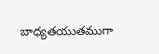బాధ్యతయుతముగా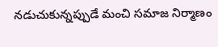నడుచుకున్నప్పుడే మంచి సమాజ నిర్మాణం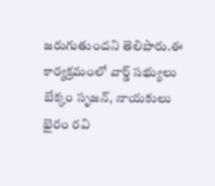జరుగుతుందని తెలిపారు.ఈ కార్యక్రమంలో వార్డ్ సభ్యులు బేక్కం సృజన్, నాయకులు భైరం రవి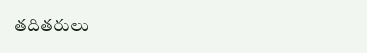తదితరులు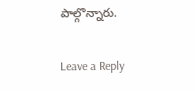పాల్గొన్నారు.

Leave a Reply